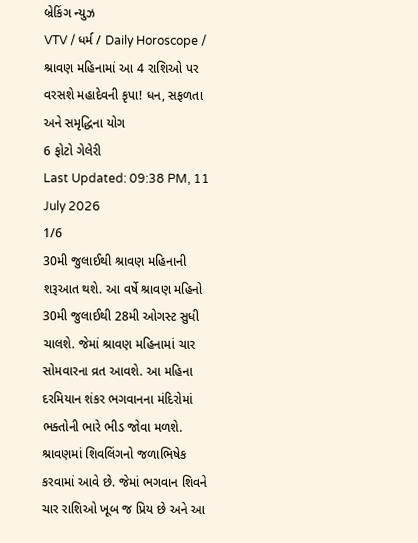બ્રેકિંગ ન્યુઝ
VTV / ધર્મ / Daily Horoscope / શ્રાવણ મહિનામાં આ 4 રાશિઓ પર વરસશે મહાદેવની કૃપા! ધન, સફળતા અને સમૃદ્ધિના યોગ
6 ફોટો ગેલેરી
Last Updated: 09:38 PM, 11 July 2026
1/6
30મી જુલાઈથી શ્રાવણ મહિનાની શરૂઆત થશે. આ વર્ષે શ્રાવણ મહિનો 30મી જુલાઈથી 28મી ઓગસ્ટ સુધી ચાલશે. જેમાં શ્રાવણ મહિનામાં ચાર સોમવારના વ્રત આવશે. આ મહિના દરમિયાન શંકર ભગવાનના મંદિરોમાં ભક્તોની ભારે ભીડ જોવા મળશે. શ્રાવણમાં શિવલિંગનો જળાભિષેક કરવામાં આવે છે. જેમાં ભગવાન શિવને ચાર રાશિઓ ખૂબ જ પ્રિય છે અને આ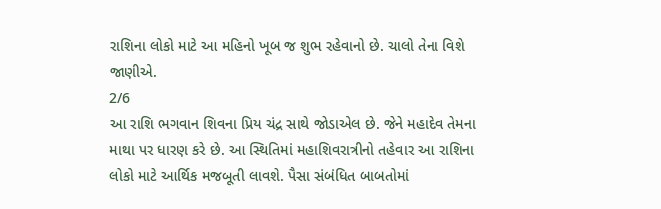રાશિના લોકો માટે આ મહિનો ખૂબ જ શુભ રહેવાનો છે. ચાલો તેના વિશે જાણીએ.
2/6
આ રાશિ ભગવાન શિવના પ્રિય ચંદ્ર સાથે જોડાએલ છે. જેને મહાદેવ તેમના માથા પર ધારણ કરે છે. આ સ્થિતિમાં મહાશિવરાત્રીનો તહેવાર આ રાશિના લોકો માટે આર્થિક મજબૂતી લાવશે. પૈસા સંબંધિત બાબતોમાં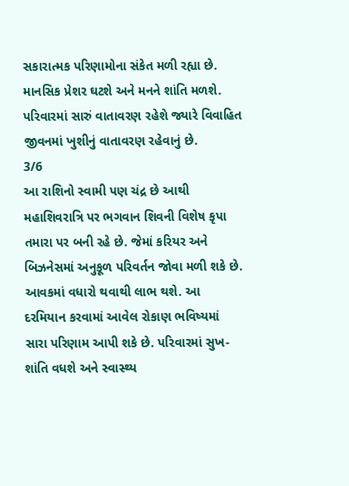સકારાત્મક પરિણામોના સંકેત મળી રહ્યા છે. માનસિક પ્રેશર ઘટશે અને મનને શાંતિ મળશે. પરિવારમાં સારું વાતાવરણ રહેશે જ્યારે વિવાહિત જીવનમાં ખુશીનું વાતાવરણ રહેવાનું છે.
3/6
આ રાશિનો સ્વામી પણ ચંદ્ર છે આથી મહાશિવરાત્રિ પર ભગવાન શિવની વિશેષ કૃપા તમારા પર બની રહે છે. જેમાં કરિયર અને બિઝનેસમાં અનુકૂળ પરિવર્તન જોવા મળી શકે છે. આવકમાં વધારો થવાથી લાભ થશે. આ દરમિયાન કરવામાં આવેલ રોકાણ ભવિષ્યમાં સારા પરિણામ આપી શકે છે. પરિવારમાં સુખ-શાંતિ વધશે અને સ્વાસ્થ્ય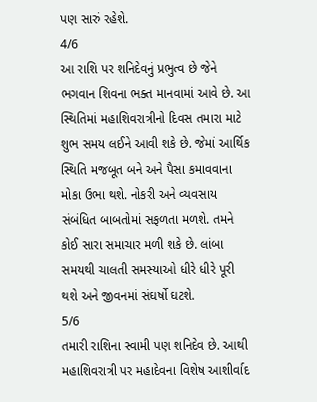પણ સારું રહેશે.
4/6
આ રાશિ પર શનિદેવનું પ્રભુત્વ છે જેને ભગવાન શિવના ભક્ત માનવામાં આવે છે. આ સ્થિતિમાં મહાશિવરાત્રીનો દિવસ તમારા માટે શુભ સમય લઈને આવી શકે છે. જેમાં આર્થિક સ્થિતિ મજબૂત બને અને પૈસા કમાવવાના મોકા ઉભા થશે. નોકરી અને વ્યવસાય સંબંધિત બાબતોમાં સફળતા મળશે. તમને કોઈ સારા સમાચાર મળી શકે છે. લાંબા સમયથી ચાલતી સમસ્યાઓ ધીરે ધીરે પૂરી થશે અને જીવનમાં સંઘર્ષો ઘટશે.
5/6
તમારી રાશિના સ્વામી પણ શનિદેવ છે. આથી મહાશિવરાત્રી પર મહાદેવના વિશેષ આશીર્વાદ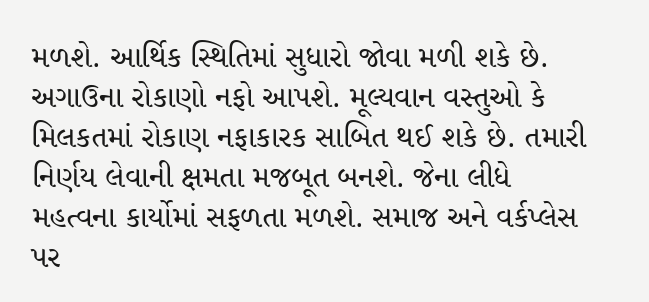મળશે. આર્થિક સ્થિતિમાં સુધારો જોવા મળી શકે છે. અગાઉના રોકાણો નફો આપશે. મૂલ્યવાન વસ્તુઓ કે મિલકતમાં રોકાણ નફાકારક સાબિત થઈ શકે છે. તમારી નિર્ણય લેવાની ક્ષમતા મજબૂત બનશે. જેના લીધે મહત્વના કાર્યોમાં સફળતા મળશે. સમાજ અને વર્કપ્લેસ પર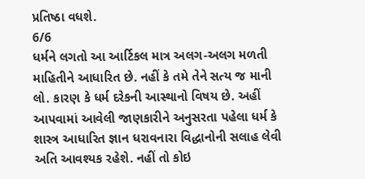પ્રતિષ્ઠા વધશે.
6/6
ધર્મને લગતો આ આર્ટિકલ માત્ર અલગ-અલગ મળતી માહિતીને આધારિત છે. નહીં કે તમે તેને સત્ય જ માની લો. કારણ કે ધર્મ દરેકની આસ્થાનો વિષય છે. અહીં આપવામાં આવેલી જાણકારીને અનુસરતા પહેલા ધર્મ કે શાસ્ત્ર આધારિત જ્ઞાન ધરાવનારા વિદ્ધાનોની સલાહ લેવી અતિ આવશ્યક રહેશે. નહીં તો કોઇ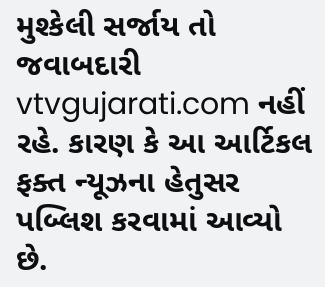મુશ્કેલી સર્જાય તો જવાબદારી vtvgujarati.com નહીં રહે. કારણ કે આ આર્ટિકલ ફક્ત ન્યૂઝના હેતુસર પબ્લિશ કરવામાં આવ્યો છે.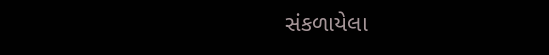સંકળાયેલા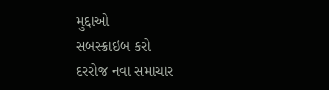મુદ્દાઓ
સબસ્ક્રાઇબ કરો
દરરોજ નવા સમાચાર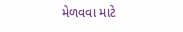મેળવવા માટે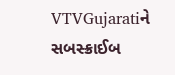VTVGujaratiને સબસ્ક્રાઈબ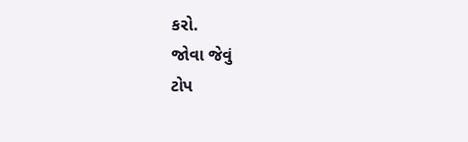કરો.
જોવા જેવું
ટોપ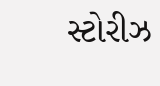સ્ટોરીઝ